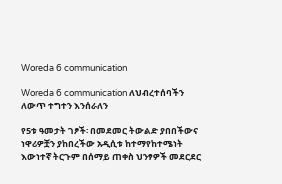Woreda 6 communication

Woreda 6 communication ለህብረተሰባችን ለውጥ ተግተን እንሰራለን

የ5ቱ ዓመታት ገፆች፡ በመደመር ትውልድ ያበበችውና ነዋሪዎቿን ያከበረችው አዲሲቱ ከተማየከተሜነት እውነተኛ ትርጉም በሰማይ ጠቀስ ህንፃዎች መደርደር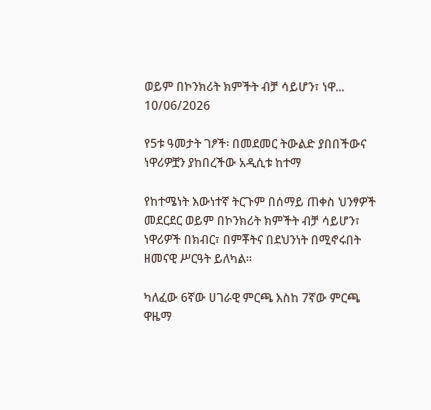ወይም በኮንክሪት ክምችት ብቻ ሳይሆን፣ ነዋ...
10/06/2026

የ5ቱ ዓመታት ገፆች፡ በመደመር ትውልድ ያበበችውና ነዋሪዎቿን ያከበረችው አዲሲቱ ከተማ

የከተሜነት እውነተኛ ትርጉም በሰማይ ጠቀስ ህንፃዎች መደርደር ወይም በኮንክሪት ክምችት ብቻ ሳይሆን፣ ነዋሪዎች በክብር፣ በምቾትና በደህንነት በሚኖሩበት ዘመናዊ ሥርዓት ይለካል።

ካለፈው 6ኛው ሀገራዊ ምርጫ እስከ 7ኛው ምርጫ ዋዜማ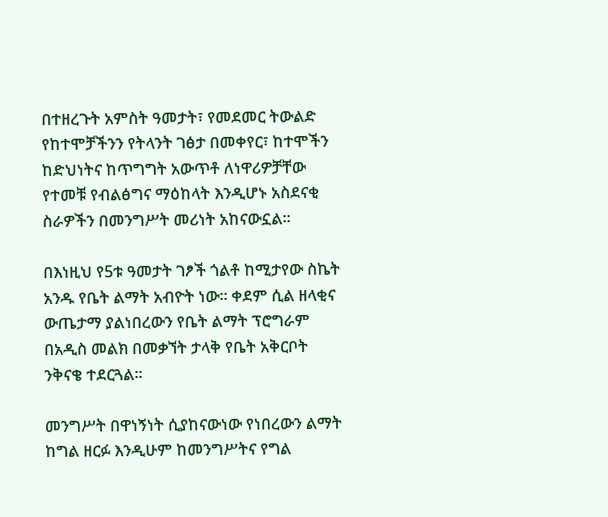በተዘረጉት አምስት ዓመታት፣ የመደመር ትውልድ የከተሞቻችንን የትላንት ገፅታ በመቀየር፣ ከተሞችን ከድህነትና ከጥግግት አውጥቶ ለነዋሪዎቻቸው የተመቹ የብልፅግና ማዕከላት እንዲሆኑ አስደናቂ ስራዎችን በመንግሥት መሪነት አከናውኗል።

በእነዚህ የ5ቱ ዓመታት ገፆች ጎልቶ ከሚታየው ስኬት አንዱ የቤት ልማት አብዮት ነው። ቀደም ሲል ዘላቂና ውጤታማ ያልነበረውን የቤት ልማት ፕሮግራም በአዲስ መልክ በመቃኘት ታላቅ የቤት አቅርቦት ንቅናቄ ተደርጓል።

መንግሥት በዋነኝነት ሲያከናውነው የነበረውን ልማት ከግል ዘርፉ እንዲሁም ከመንግሥትና የግል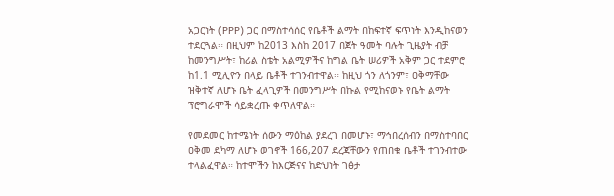አጋርነት (PPP) ጋር በማስተሳሰር የቤቶች ልማት በከፍተኛ ፍጥነት እንዲከናወን ተደርጓል። በዚህም ከ2013 እስከ 2017 በጀት ዓመት ባሉት ጊዜያት ብቻ ከመንግሥት፣ ከሪል ስቴት አልሚዎችና ከግል ቤት ሠሪዎች አቅም ጋር ተደምሮ ከ1.1 ሚሊዮን በላይ ቤቶች ተገንብተዋል። ከዚህ ጎን ለጎንም፣ ዐቅማቸው ዝቅተኛ ለሆኑ ቤት ፈላጊዎች በመንግሥት በኩል የሚከናወኑ የቤት ልማት ፕሮግራሞች ሳይቋረጡ ቀጥለዋል።

የመደመር ከተሜነት ሰውን ማዕከል ያደረገ በመሆኑ፣ ማኅበረሰብን በማስተባበር ዐቅመ ደካማ ለሆኑ ወገኖች 166,207 ደረጃቸውን የጠበቁ ቤቶች ተገንብተው ተላልፈዋል። ከተሞችን ከእርጅናና ከድህነት ገፅታ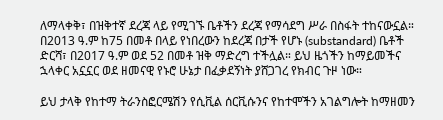ለማላቀቅ፣ በዝቅተኛ ደረጃ ላይ የሚገኙ ቤቶችን ደረጃ የማሳደግ ሥራ በስፋት ተከናውኗል። በ2013 ዓ.ም ከ75 በመቶ በላይ የነበረውን ከደረጃ በታች የሆኑ (substandard) ቤቶች ድርሻ፣ በ2017 ዓ.ም ወደ 52 በመቶ ዝቅ ማድረግ ተችሏል። ይህ ዜጎችን ከማይመችና ኋላቀር አኗኗር ወደ ዘመናዊ የኑሮ ሁኔታ በፈቃደኝነት ያሸጋገረ የክብር ጉዞ ነው።

ይህ ታላቅ የከተማ ትራንስፎርሜሽን የሲቪል ሰርቪሱንና የከተሞችን አገልግሎት ከማዘመን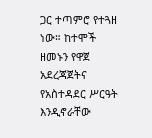ጋር ተጣምሮ የተጓዘ ነው። ከተሞች ዘመኑን የዋጀ አደረጃጀትና የአስተዳደር ሥርዓት እንዲኖራቸው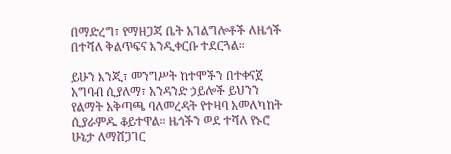በማድረግ፣ የማዘጋጃ ቤት አገልግሎቶች ለዜጎች በተሻለ ቅልጥፍና እንዲቀርቡ ተደርጓል።

ይሁን እንጂ፣ መንግሥት ከተሞችን በተቀናጀ አግባብ ሲያለማ፣ አንዳንድ ኃይሎች ይህንን የልማት አቅጣጫ ባለመረዳት የተዛባ አመለካከት ሲያራምዱ ቆይተዋል። ዜጎችን ወደ ተሻለ የኑሮ ሁኔታ ለማሸጋገር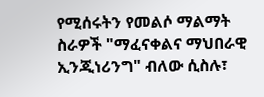የሚሰሩትን የመልሶ ማልማት ስራዎች "ማፈናቀልና ማህበራዊ ኢንጂነሪንግ" ብለው ሲስሉ፣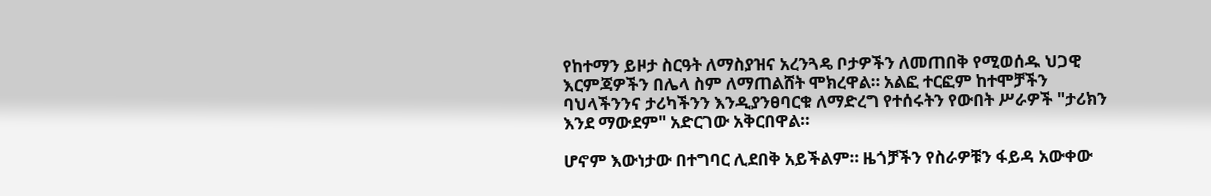የከተማን ይዞታ ስርዓት ለማስያዝና አረንጓዴ ቦታዎችን ለመጠበቅ የሚወሰዱ ህጋዊ እርምጃዎችን በሌላ ስም ለማጠልሸት ሞክረዋል። አልፎ ተርፎም ከተሞቻችን ባህላችንንና ታሪካችንን እንዲያንፀባርቁ ለማድረግ የተሰሩትን የውበት ሥራዎች "ታሪክን እንደ ማውደም" አድርገው አቅርበዋል።

ሆኖም እውነታው በተግባር ሊደበቅ አይችልም። ዜጎቻችን የስራዎቹን ፋይዳ አውቀው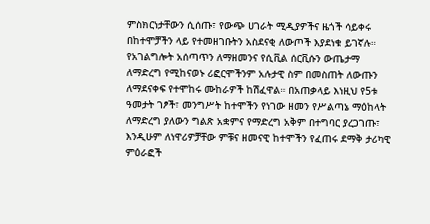ምስክርነታቸውን ሲሰጡ፣ የውጭ ሀገራት ሚዲያዎችና ዜጎች ሳይቀሩ በከተሞቻችን ላይ የተመዘገቡትን አስደናቂ ለውጦች እያደነቁ ይገኛሉ። የአገልግሎት አሰጣጥን ለማዘመንና የሲቪል ሰርቪሱን ውጤታማ ለማድረግ የሚከናወኑ ሪፎርሞችንም አሉታዊ ስም በመስጠት ለውጡን ለማደናቀፍ የተሞከሩ ሙከራዎች ከሽፈዋል። በአጠቃላይ እነዚህ የ5ቱ ዓመታት ገፆች፣ መንግሥት ከተሞችን የነገው ዘመን የሥልጣኔ ማዕከላት ለማድረግ ያለውን ግልጽ አቋምና የማድረግ አቅም በተግባር ያረጋገጡ፣ እንዲሁም ለነዋሪዎቻቸው ምቹና ዘመናዊ ከተሞችን የፈጠሩ ደማቅ ታሪካዊ ምዕራፎች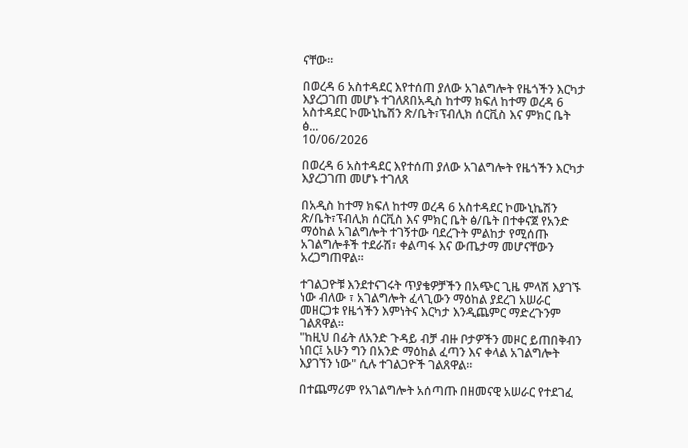ናቸው።

በወረዳ 6 አስተዳደር እየተሰጠ ያለው አገልግሎት የዜጎችን እርካታ እያረጋገጠ መሆኑ ተገለጸበአዲስ ከተማ ክፍለ ከተማ ወረዳ 6 አስተዳደር ኮሙኒኬሽን ጽ/ቤት፣ፕብሊክ ሰርቪስ እና ምክር ቤት ፅ...
10/06/2026

በወረዳ 6 አስተዳደር እየተሰጠ ያለው አገልግሎት የዜጎችን እርካታ እያረጋገጠ መሆኑ ተገለጸ

በአዲስ ከተማ ክፍለ ከተማ ወረዳ 6 አስተዳደር ኮሙኒኬሽን ጽ/ቤት፣ፕብሊክ ሰርቪስ እና ምክር ቤት ፅ/ቤት በተቀናጀ የአንድ ማዕከል አገልግሎት ተገኝተው ባደረጉት ምልከታ የሚሰጡ አገልግሎቶች ተደራሽ፣ ቀልጣፋ እና ውጤታማ መሆናቸውን አረጋግጠዋል።

ተገልጋዮቹ እንደተናገሩት ጥያቄዎቻችን በአጭር ጊዜ ምላሽ እያገኙ ነው ብለው ፣ አገልግሎት ፈላጊውን ማዕከል ያደረገ አሠራር መዘርጋቱ የዜጎችን እምነትና እርካታ እንዲጨምር ማድረጉንም ገልጸዋል።
"ከዚህ በፊት ለአንድ ጉዳይ ብቻ ብዙ ቦታዎችን መዞር ይጠበቅብን ነበር፤ አሁን ግን በአንድ ማዕከል ፈጣን እና ቀላል አገልግሎት እያገኘን ነው" ሲሉ ተገልጋዮች ገልጸዋል።

በተጨማሪም የአገልግሎት አሰጣጡ በዘመናዊ አሠራር የተደገፈ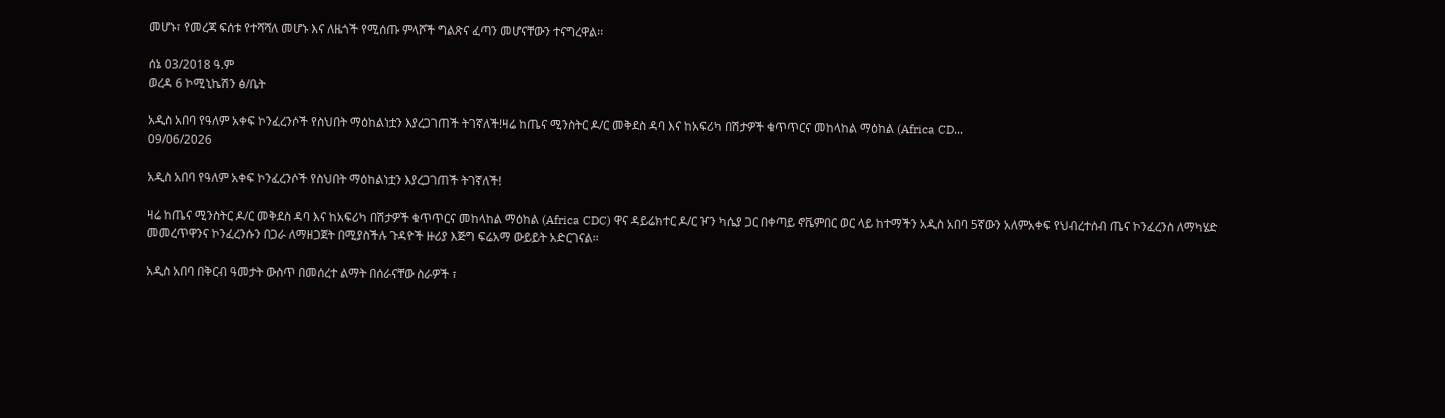መሆኑ፣ የመረጃ ፍሰቱ የተሻሻለ መሆኑ እና ለዜጎች የሚሰጡ ምላሾች ግልጽና ፈጣን መሆናቸውን ተናግረዋል፡፡

ሰኔ 03/2018 ዓ.ም
ወረዳ 6 ኮሚኒኬሽን ፅ/ቤት

አዲስ አበባ የዓለም አቀፍ ኮንፈረንሶች የስህበት ማዕከልነቷን እያረጋገጠች ትገኛለች!ዛሬ ከጤና ሚንስትር ዶ/ር መቅደስ ዳባ እና ከአፍሪካ በሽታዎች ቁጥጥርና መከላከል ማዕከል (Africa CD...
09/06/2026

አዲስ አበባ የዓለም አቀፍ ኮንፈረንሶች የስህበት ማዕከልነቷን እያረጋገጠች ትገኛለች!

ዛሬ ከጤና ሚንስትር ዶ/ር መቅደስ ዳባ እና ከአፍሪካ በሽታዎች ቁጥጥርና መከላከል ማዕከል (Africa CDC) ዋና ዳይሬክተር ዶ/ር ዦን ካሴያ ጋር በቀጣይ ኖቬምበር ወር ላይ ከተማችን አዲስ አበባ 5ኛውን አለምአቀፍ የህብረተሰብ ጤና ኮንፈረንስ ለማካሄድ መመረጥዋንና ኮንፈረንሱን በጋራ ለማዘጋጀት በሚያስችሉ ጉዳዮች ዙሪያ እጅግ ፍሬአማ ውይይት አድርገናል።

አዲስ አበባ በቅርብ ዓመታት ውስጥ በመሰረተ ልማት በሰራናቸው ስራዎች ፣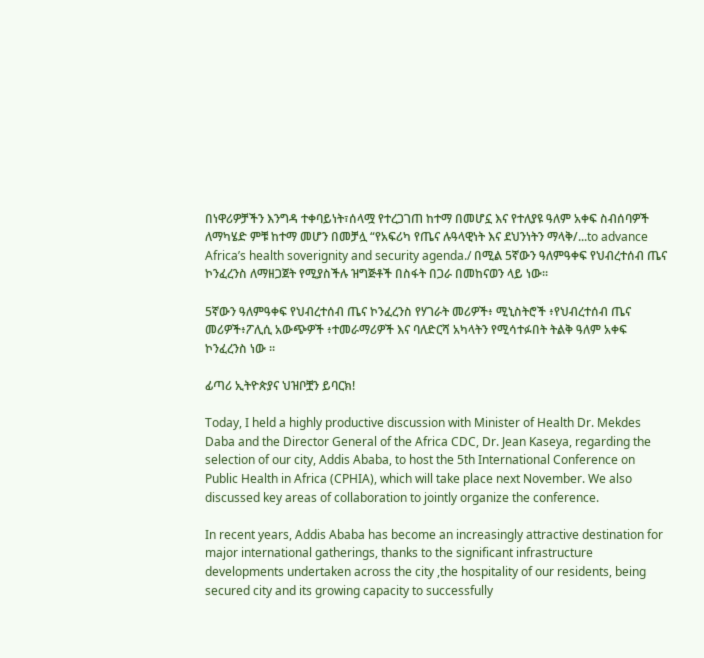በነዋሪዎቻችን እንግዳ ተቀባይነት፣ሰላሟ የተረጋገጠ ከተማ በመሆኗ እና የተለያዩ ዓለም አቀፍ ስብሰባዎች ለማካሄድ ምቹ ከተማ መሆን በመቻሏ “የአፍሪካ የጤና ሉዓላዊነት እና ደህንነትን ማላቅ/...to advance Africa’s health soverignity and security agenda./ በሚል 5ኛውን ዓለምዓቀፍ የህብረተሰብ ጤና ኮንፈረንስ ለማዘጋጀት የሚያስችሉ ዝግጅቶች በስፋት በጋራ በመከናወን ላይ ነው፡፡

5ኛውን ዓለምዓቀፍ የህብረተሰብ ጤና ኮንፈረንስ የሃገራት መሪዎች፥ ሚኒስትሮች ፥የህብረተሰብ ጤና መሪዎች፥ፖሊሲ አውጭዎች ፥ተመራማሪዎች እና ባለድርሻ አካላትን የሚሳተፉበት ትልቅ ዓለም አቀፍ ኮንፈረንስ ነው ።

ፊጣሪ ኢትዮጵያና ህዝቦቿን ይባርክ!

Today, I held a highly productive discussion with Minister of Health Dr. Mekdes Daba and the Director General of the Africa CDC, Dr. Jean Kaseya, regarding the selection of our city, Addis Ababa, to host the 5th International Conference on Public Health in Africa (CPHIA), which will take place next November. We also discussed key areas of collaboration to jointly organize the conference.

In recent years, Addis Ababa has become an increasingly attractive destination for major international gatherings, thanks to the significant infrastructure developments undertaken across the city ,the hospitality of our residents, being secured city and its growing capacity to successfully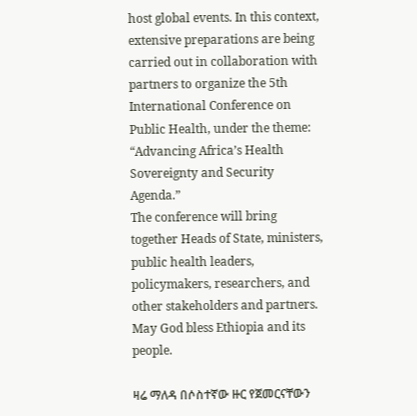host global events. In this context, extensive preparations are being carried out in collaboration with partners to organize the 5th International Conference on Public Health, under the theme:
“Advancing Africa’s Health Sovereignty and Security Agenda.”
The conference will bring together Heads of State, ministers, public health leaders, policymakers, researchers, and other stakeholders and partners.
May God bless Ethiopia and its people.

ዛሬ ማለዳ በሶስተኛው ዙር የጀመርናቸውን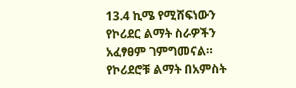13.4 ኪሜ የሚሸፍነውን የኮሪደር ልማት ስራዎችን አፈፃፀም ገምግመናል።   የኮሪደሮቹ ልማት በአምስት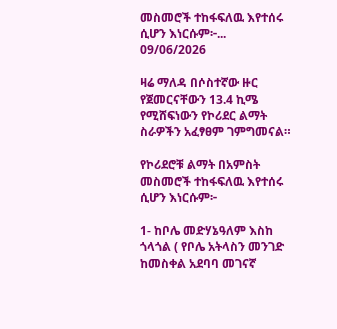መስመሮች ተከፋፍለዉ እየተሰሩ ሲሆን እነርሱም፦...
09/06/2026

ዛሬ ማለዳ በሶስተኛው ዙር የጀመርናቸውን 13.4 ኪሜ የሚሸፍነውን የኮሪደር ልማት ስራዎችን አፈፃፀም ገምግመናል።

የኮሪደሮቹ ልማት በአምስት መስመሮች ተከፋፍለዉ እየተሰሩ ሲሆን እነርሱም፦

1- ከቦሌ መድሃኔዓለም እስከ ጎላጎል ( የቦሌ አትላስን መንገድ ከመስቀል አደባባ መገናኛ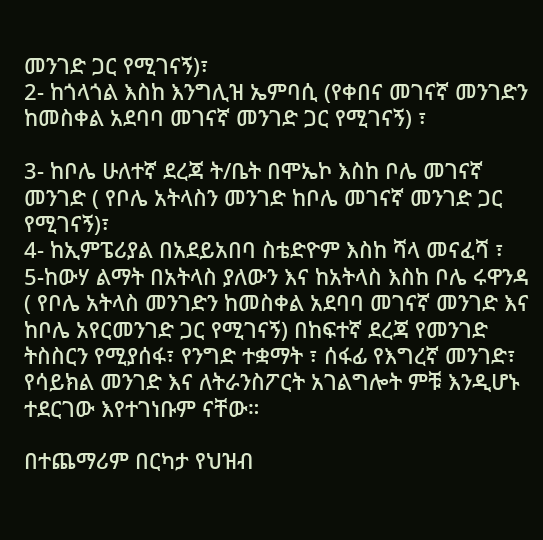መንገድ ጋር የሚገናኝ)፣
2- ከጎላጎል እስከ እንግሊዝ ኤምባሲ (የቀበና መገናኛ መንገድን ከመስቀል አደባባ መገናኛ መንገድ ጋር የሚገናኝ) ፣

3- ከቦሌ ሁለተኛ ደረጃ ት/ቤት በሞኤኮ እስከ ቦሌ መገናኛ መንገድ ( የቦሌ አትላስን መንገድ ከቦሌ መገናኛ መንገድ ጋር የሚገናኝ)፣
4- ከኢምፔሪያል በአደይአበባ ስቴድዮም እስከ ሻላ መናፈሻ ፣
5-ከውሃ ልማት በአትላስ ያለውን እና ከአትላስ እስከ ቦሌ ሩዋንዳ ( የቦሌ አትላስ መንገድን ከመስቀል አደባባ መገናኛ መንገድ እና ከቦሌ አየርመንገድ ጋር የሚገናኝ) በከፍተኛ ደረጃ የመንገድ ትስስርን የሚያሰፋ፣ የንግድ ተቋማት ፣ ሰፋፊ የእግረኛ መንገድ፣ የሳይክል መንገድ እና ለትራንስፖርት አገልግሎት ምቹ እንዲሆኑ ተደርገው እየተገነቡም ናቸው።

በተጨማሪም በርካታ የህዝብ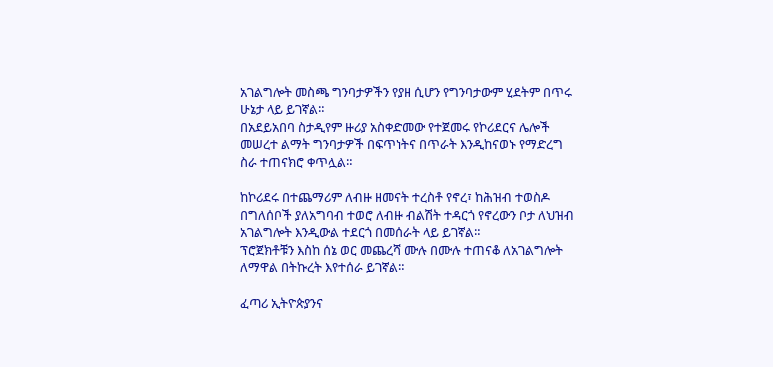አገልግሎት መስጫ ግንባታዎችን የያዘ ሲሆን የግንባታውም ሂደትም በጥሩ ሁኔታ ላይ ይገኛል።
በአደይአበባ ስታዲየም ዙሪያ አስቀድመው የተጀመሩ የኮሪደርና ሌሎች መሠረተ ልማት ግንባታዎች በፍጥነትና በጥራት እንዲከናወኑ የማድረግ ስራ ተጠናክሮ ቀጥሏል።

ከኮሪደሩ በተጨማሪም ለብዙ ዘመናት ተረስቶ የኖረ፣ ከሕዝብ ተወስዶ በግለሰቦች ያለአግባብ ተወሮ ለብዙ ብልሽት ተዳርጎ የኖረውን ቦታ ለህዝብ አገልግሎት እንዲውል ተደርጎ በመሰራት ላይ ይገኛል።
ፕሮጀክቶቹን እስከ ሰኔ ወር መጨረሻ ሙሉ በሙሉ ተጠናቆ ለአገልግሎት ለማዋል በትኩረት እየተሰራ ይገኛል።

ፈጣሪ ኢትዮጵያንና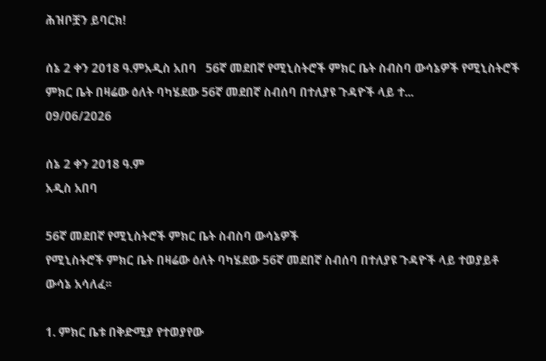ሕዝቦቿን ይባርክ!

ሰኔ 2 ቀን 2018 ዓ.ምአዲስ አበባ   56ኛ መደበኛ የሚኒስትሮች ምክር ቤት ስብስባ ውሳኔዎች የሚኒስትሮች ምክር ቤት በዛሬው ዕለት ባካሄደው 56ኛ መደበኛ ስብሰባ በተለያዩ ጉዳዮች ላይ ተ...
09/06/2026

ሰኔ 2 ቀን 2018 ዓ.ም
አዲስ አበባ

56ኛ መደበኛ የሚኒስትሮች ምክር ቤት ስብስባ ውሳኔዎች
የሚኒስትሮች ምክር ቤት በዛሬው ዕለት ባካሄደው 56ኛ መደበኛ ስብሰባ በተለያዩ ጉዳዮች ላይ ተወያይቶ ውሳኔ አሳለፈ፡፡

1. ምክር ቤቱ በቅድሚያ የተወያየው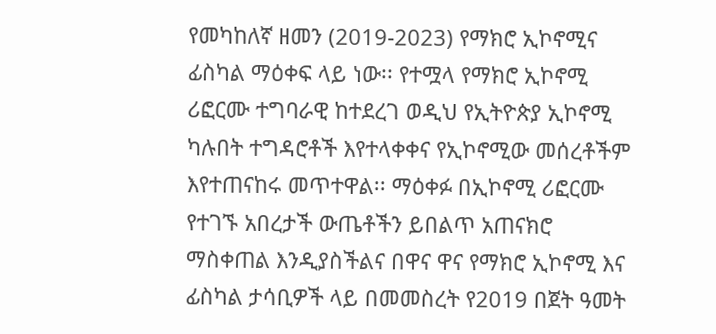የመካከለኛ ዘመን (2019-2023) የማክሮ ኢኮኖሚና ፊስካል ማዕቀፍ ላይ ነው፡፡ የተሟላ የማክሮ ኢኮኖሚ ሪፎርሙ ተግባራዊ ከተደረገ ወዲህ የኢትዮጵያ ኢኮኖሚ ካሉበት ተግዳሮቶች እየተላቀቀና የኢኮኖሚው መሰረቶችም እየተጠናከሩ መጥተዋል፡፡ ማዕቀፉ በኢኮኖሚ ሪፎርሙ የተገኙ አበረታች ውጤቶችን ይበልጥ አጠናክሮ ማስቀጠል እንዲያስችልና በዋና ዋና የማክሮ ኢኮኖሚ እና ፊስካል ታሳቢዎች ላይ በመመስረት የ2019 በጀት ዓመት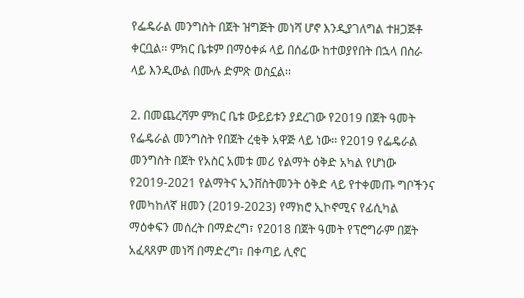የፌዴራል መንግስት በጀት ዝግጅት መነሻ ሆኖ እንዲያገለግል ተዘጋጅቶ ቀርቧል፡፡ ምክር ቤቱም በማዕቀፉ ላይ በሰፊው ከተወያየበት በኋላ በስራ ላይ እንዲውል በሙሉ ድምጽ ወስኗል፡፡

2. በመጨረሻም ምክር ቤቱ ውይይቱን ያደረገው የ2019 በጀት ዓመት የፌዴራል መንግስት የበጀት ረቂቅ አዋጅ ላይ ነው፡፡ የ2019 የፌዴራል መንግስት በጀት የአስር አመቱ መሪ የልማት ዕቅድ አካል የሆነው የ2019-2021 የልማትና ኢንቨስትመንት ዕቅድ ላይ የተቀመጡ ግቦችንና የመካከለኛ ዘመን (2019-2023) የማክሮ ኢኮኖሚና የፊሲካል ማዕቀፍን መሰረት በማድረግ፣ የ2018 በጀት ዓመት የፕሮግራም በጀት አፈጻጸም መነሻ በማድረግ፣ በቀጣይ ሊኖር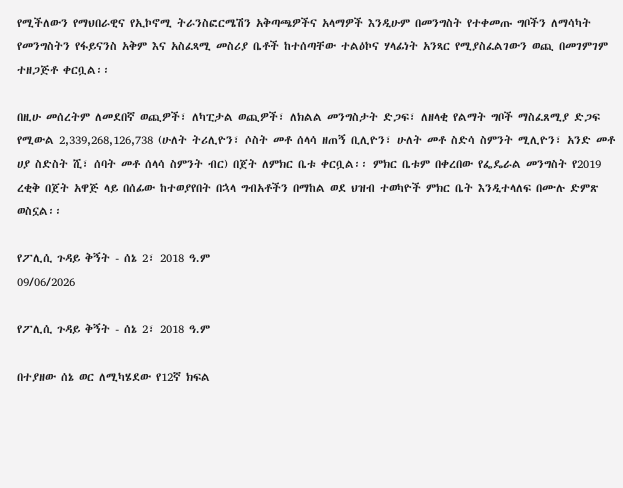የሚችለውን የማህበራዊና የኢኮኖሚ ትራንስፎርሜሽን አቅጣጫዎችና አላማዎች እንዲሁም በመንግስት የተቀመጡ ግቦችን ለማሳካት የመንግስትን የፋይናንስ አቅም እና አስፈጻሚ መስሪያ ቤቶች ከተሰጣቸው ተልዕኮና ሃላፊነት አንጻር የሚያስፈልገውን ወጪ በመገምገም ተዘጋጅቶ ቀርቧል፡፡

በዚሁ መሰረትም ለመደበኛ ወጪዎች፣ ለካፒታል ወጪዎች፣ ለክልል መንግስታት ድጋፍ፣ ለዘላቂ የልማት ግቦች ማስፈጸሚያ ድጋፍ የሚውል 2,339,268,126,738 (ሁለት ትሪሊዮን፣ ሶስት መቶ ሰላሳ ዘጠኝ ቢሊዮን፣ ሁለት መቶ ስድሳ ስምንት ሚሊዮን፣ አንድ መቶ ሀያ ስድስት ሺ፣ ሰባት መቶ ሰላሳ ስምንት ብር) በጀት ለምክር ቤቱ ቀርቧል፡፡ ምክር ቤቱም በቀረበው የፌዴራል መንግስት የ2019 ረቂቅ በጀት አዋጅ ላይ በሰፊው ከተወያየበት በኋላ ግብአቶችን በማከል ወደ ህዝብ ተወካዮች ምክር ቤት እንዲተላለፍ በሙሉ ድምጽ ወስኗል፡፡

የፖሊሲ ጉዳይ ቅኝት - ሰኔ 2፣ 2018 ዓ.ም
09/06/2026

የፖሊሲ ጉዳይ ቅኝት - ሰኔ 2፣ 2018 ዓ.ም

በተያዘው ሰኔ ወር ለሚካሄደው የ12ኛ ክፍል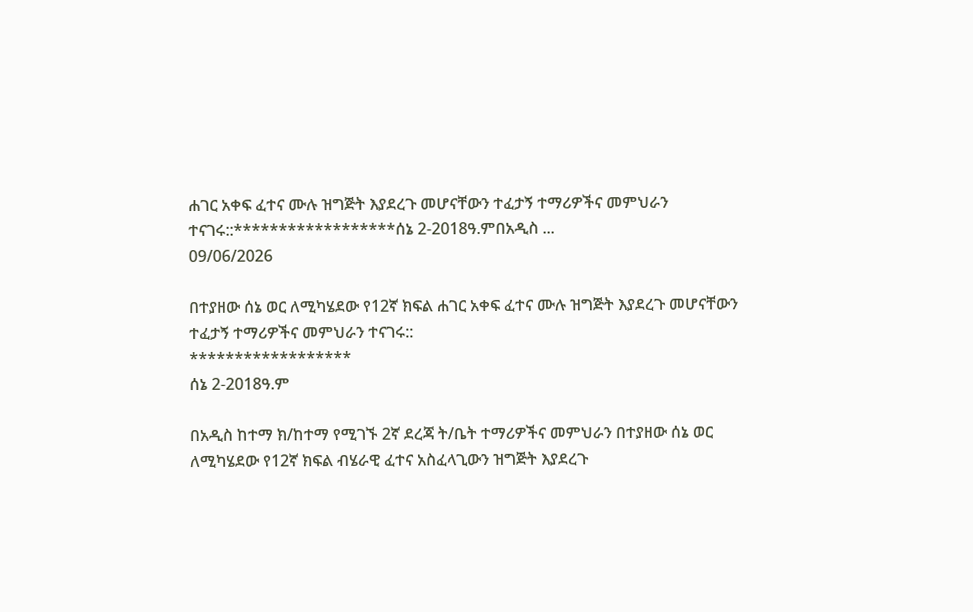ሐገር አቀፍ ፈተና ሙሉ ዝግጅት እያደረጉ መሆናቸውን ተፈታኝ ተማሪዎችና መምህራን ተናገሩ::******************ሰኔ 2-2018ዓ.ምበአዲስ ...
09/06/2026

በተያዘው ሰኔ ወር ለሚካሄደው የ12ኛ ክፍል ሐገር አቀፍ ፈተና ሙሉ ዝግጅት እያደረጉ መሆናቸውን ተፈታኝ ተማሪዎችና መምህራን ተናገሩ::
******************
ሰኔ 2-2018ዓ.ም

በአዲስ ከተማ ክ/ከተማ የሚገኙ 2ኛ ደረጃ ት/ቤት ተማሪዎችና መምህራን በተያዘው ሰኔ ወር ለሚካሄደው የ12ኛ ክፍል ብሄራዊ ፈተና አስፈላጊውን ዝግጅት እያደረጉ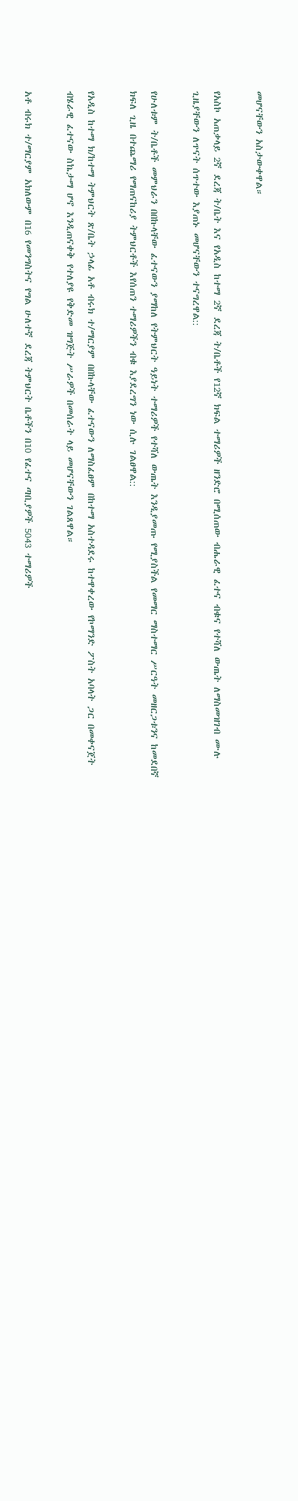መሆናቸውን አስታውቀዋል።

የአስኮ አጠቃላይ 2ኛ ደረጃ ት/ቤት እና የአዲስ ከተማ 2ኛ ደረጃ ት/ቤቶች የ12ኛ ክፍል ተማሪዎች ዘንድሮ በሚሰጠው ብሔራዊ ፈተና ብቁና የተሻለ ውጤት ለማስመዝገብ ሙሉ ጊዜያቸውን ለጥናት ሰጥተው እያጠኑ መሆናቸውን ተናግረዋል::

የሁለቱም ት/ቤቶች መምህራን በበኩላቸው ፈተናውን ያማከለ የትምህርት ዓይነት ተማሪዎች የተሻለ ውጤት እንዲያመጡ የሚያስችል የመማር ማስተማር ሥርዓት መዘርጋቱንና ከመደበኛ ክፍለ ጊዜ በተጨማሪ የማጠናከሪያ ትምህርቶች እየሰጠን ተማሪዎችን ብቁ እያደረግን ነው ሲሉ ገልፀዋል::

የአዲስ ከተማ ክ/ከተማ ትምህርት ጽ/ቤት ኃላፊ አቶ ብሩክ ተ/ማርያም በበኩላቸው ፈተናውን ለማስፈፀም በከተማ አስተዳደሩ ከተዋቀረው የኮማንድ ፖስት አባላት ጋር በመቀናጀት ብሄራዊ ፈተናው ስኬታማ ሆኖ እንዲጠናቀቅ የተለያዩ የቅድመ ዝግጅት ሥራዎች በመሰራት ላይ መሆናቸውን ገልጸዋል።

አቶ ብሩክ ተ/ማርያም አክለውም በ16 የመንግስትና የግል ሁለተኛ ደረጃ ትምህርት ቤቶችን በ10 የፈተና ጣቢያዎች 5043 ተማሪዎች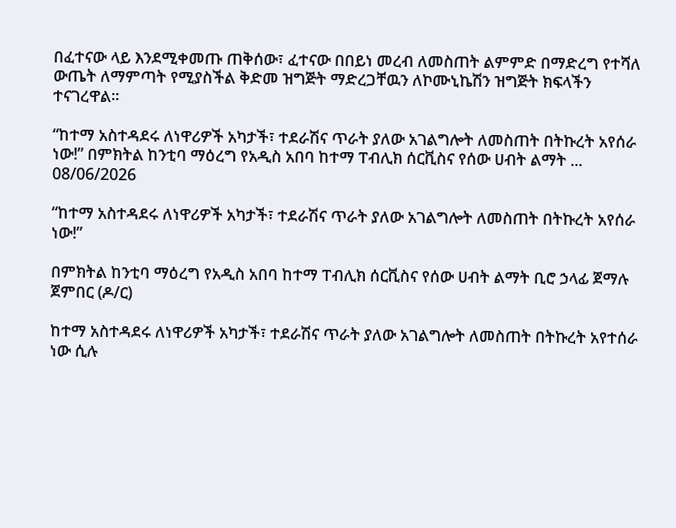በፈተናው ላይ እንደሚቀመጡ ጠቅሰው፣ ፈተናው በበይነ መረብ ለመስጠት ልምምድ በማድረግ የተሻለ ውጤት ለማምጣት የሚያስችል ቅድመ ዝግጅት ማድረጋቸዉን ለኮሙኒኬሽን ዝግጅት ክፍላችን ተናገረዋል።

“ከተማ አስተዳደሩ ለነዋሪዎች አካታች፣ ተደራሽና ጥራት ያለው አገልግሎት ለመስጠት በትኩረት አየሰራ ነው!” በምክትል ከንቲባ ማዕረግ የአዲስ አበባ ከተማ ፐብሊክ ሰርቪስና የሰው ሀብት ልማት ...
08/06/2026

“ከተማ አስተዳደሩ ለነዋሪዎች አካታች፣ ተደራሽና ጥራት ያለው አገልግሎት ለመስጠት በትኩረት አየሰራ ነው!”

በምክትል ከንቲባ ማዕረግ የአዲስ አበባ ከተማ ፐብሊክ ሰርቪስና የሰው ሀብት ልማት ቢሮ ኃላፊ ጀማሉ ጀምበር (ዶ/ር)

ከተማ አስተዳደሩ ለነዋሪዎች አካታች፣ ተደራሽና ጥራት ያለው አገልግሎት ለመስጠት በትኩረት አየተሰራ ነው ሲሉ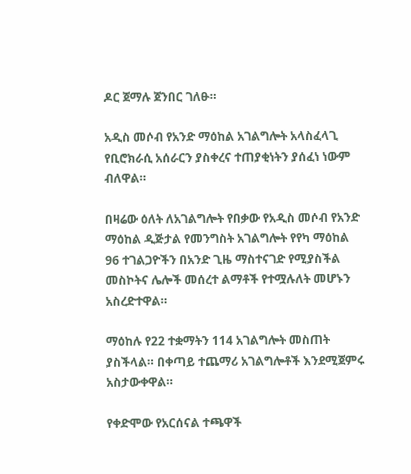ዶር ጀማሉ ጀንበር ገለፁ።

አዲስ መሶብ የአንድ ማዕከል አገልግሎት አላስፈላጊ የቢሮክራሲ አሰራርን ያስቀረና ተጠያቂነትን ያሰፈነ ነውም ብለዋል።

በዛሬው ዕለት ለአገልግሎት የበቃው የአዲስ መሶብ የአንድ ማዕከል ዲጅታል የመንግስት አገልግሎት የየካ ማዕከል 96 ተገልጋዮችን በአንድ ጊዜ ማስተናገድ የሚያስችል መስኮትና ሌሎች መሰረተ ልማቶች የተሟሉለት መሆኑን አስረድተዋል።

ማዕከሉ የ22 ተቋማትን 114 አገልግሎት መስጠት ያስችላል። በቀጣይ ተጨማሪ አገልግሎቶች እንደሚጀምሩ አስታውቀዋል።

የቀድሞው የአርሰናል ተጫዋች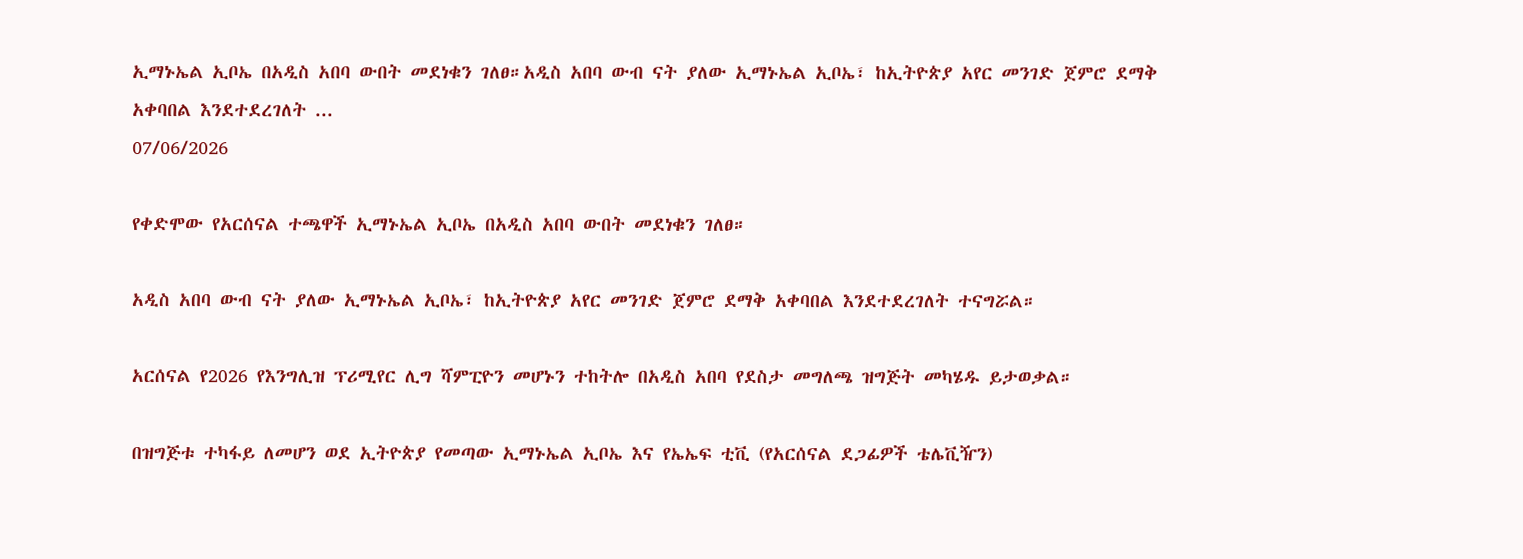ኢማኑኤል ኢቦኤ በአዲስ አበባ ውበት መደነቁን ገለፀ።አዲስ አበባ ውብ ናት ያለው ኢማኑኤል ኢቦኤ፣ ከኢትዮጵያ አየር መንገድ ጀምሮ ደማቅ አቀባበል እንደተደረገለት ...
07/06/2026

የቀድሞው የአርሰናል ተጫዋች ኢማኑኤል ኢቦኤ በአዲስ አበባ ውበት መደነቁን ገለፀ።

አዲስ አበባ ውብ ናት ያለው ኢማኑኤል ኢቦኤ፣ ከኢትዮጵያ አየር መንገድ ጀምሮ ደማቅ አቀባበል እንደተደረገለት ተናግሯል።

አርሰናል የ2026 የእንግሊዝ ፕሪሚየር ሊግ ሻምፒዮን መሆኑን ተከትሎ በአዲስ አበባ የደስታ መግለጫ ዝግጅት መካሄዱ ይታወቃል።

በዝግጅቱ ተካፋይ ለመሆን ወደ ኢትዮጵያ የመጣው ኢማኑኤል ኢቦኤ እና የኤኤፍ ቲቪ (የአርሰናል ደጋፊዎች ቴሌቪዥን)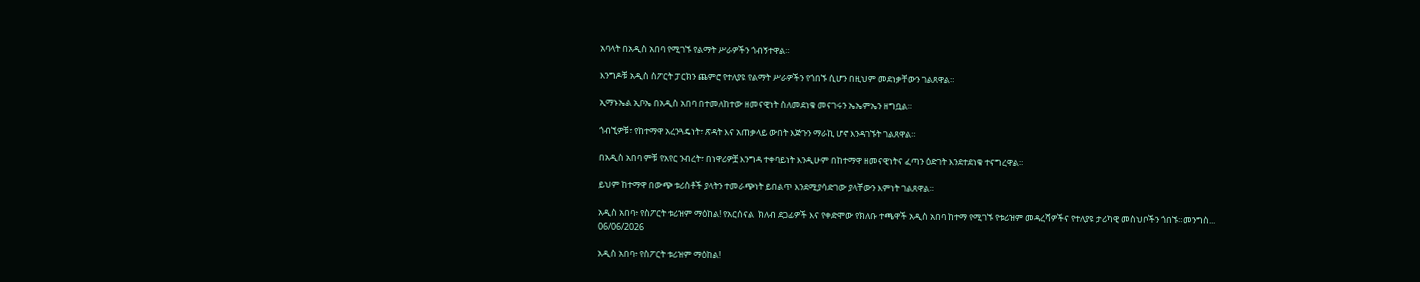አባላት በአዲስ አበባ የሚገኙ የልማት ሥራዎችን ጎብኝተዋል።

እንግዶቹ አዲስ ስፖርት ፓርክን ጨምሮ የተለያዩ የልማት ሥራዎችን የጎበኙ ሲሆን በዚህም መደነቃቸውን ገልጸዋል።

ኢማኑኤል ኢቦኤ በአዲስ አበባ በተመለከተው ዘመናዊነት ስለመደነቁ መናገሩን ኤኤምኤን ዘግቧል።

ጎብኚዎቹ፣ የከተማዋ አረንጓዴነት፣ ጽዳት እና አጠቃላይ ውበት እጅጉን ማራኪ ሆኖ እንዳገኙት ገልጸዋል።

በአዲስ አበባ ምቹ የአየር ንብረት፣ በነዋሪዎቿ እንግዳ ተቀባይነት እንዲሁም በከተማዋ ዘመናዊነትና ፈጣን ዕድገት እንደተደነቁ ተናግረዋል።

ይህም ከተማዋ በውጭ ቱሪስቶች ያላትን ተመራጭነት ይበልጥ እንደሚያሳድገው ያላቸውን እምነት ገልጸዋል።

አዲስ አበባ፥ የስፖርት ቱሪዝም ማዕከል! የአርሰናል  ክለብ ደጋፊዎች እና የቀድሞው የክለቡ ተጫዋች አዲስ አበባ ከተማ የሚገኙ የቱሪዝም መዳረሻዎችና የተለያዩ ታሪካዊ መስህቦችን ጎበኙ።መንግስ...
06/06/2026

አዲስ አበባ፥ የስፖርት ቱሪዝም ማዕከል!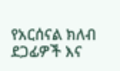የአርሰናል ክለብ ደጋፊዎች እና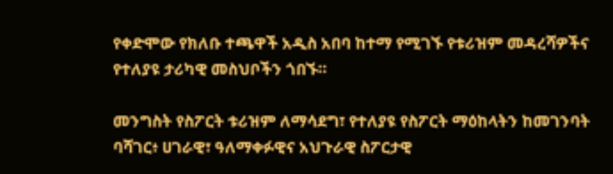የቀድሞው የክለቡ ተጫዋች አዲስ አበባ ከተማ የሚገኙ የቱሪዝም መዳረሻዎችና የተለያዩ ታሪካዊ መስህቦችን ጎበኙ።

መንግስት የስፖርት ቱሪዝም ለማሳደግ፣ የተለያዩ የስፖርት ማዕከላትን ከመገንባት ባሻገር፥ ሀገራዊ፣ ዓለማቀፉዊና አህጉራዊ ስፖርታዊ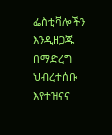ፌስቲቫሎችን እንዲዘጋጁ በማድረግ ህብረተሰቡ እየተዝናና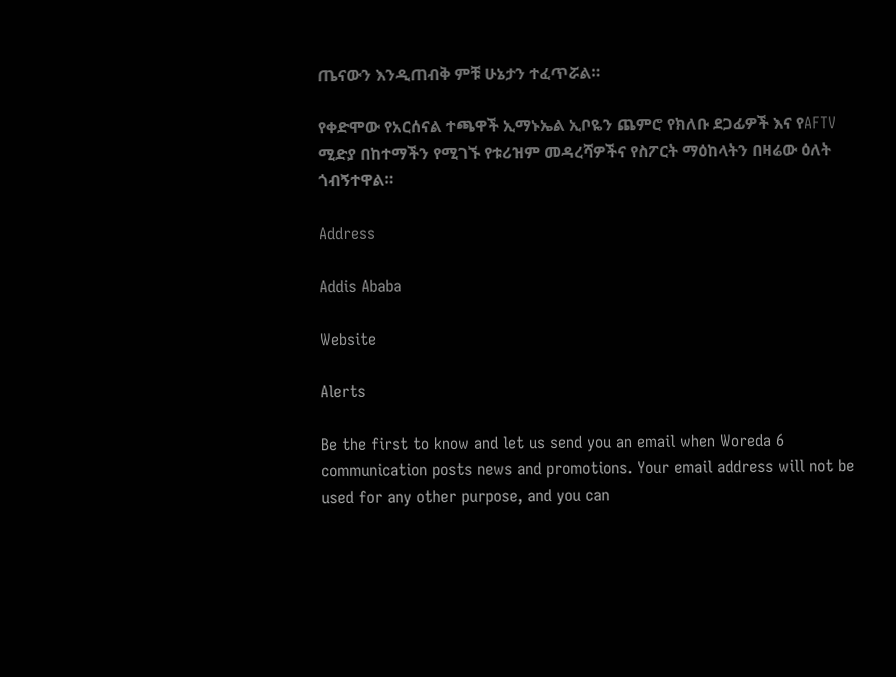ጤናውን እንዲጠብቅ ምቹ ሁኔታን ተፈጥሯል።

የቀድሞው የአርሰናል ተጫዋች ኢማኑኤል ኢቦዬን ጨምሮ የክለቡ ደጋፊዎች እና የAFTV ሚድያ በከተማችን የሚገኙ የቱሪዝም መዳረሻዎችና የስፖርት ማዕከላትን በዛሬው ዕለት ጎብኝተዋል።

Address

Addis Ababa

Website

Alerts

Be the first to know and let us send you an email when Woreda 6 communication posts news and promotions. Your email address will not be used for any other purpose, and you can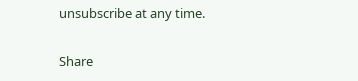unsubscribe at any time.

Share